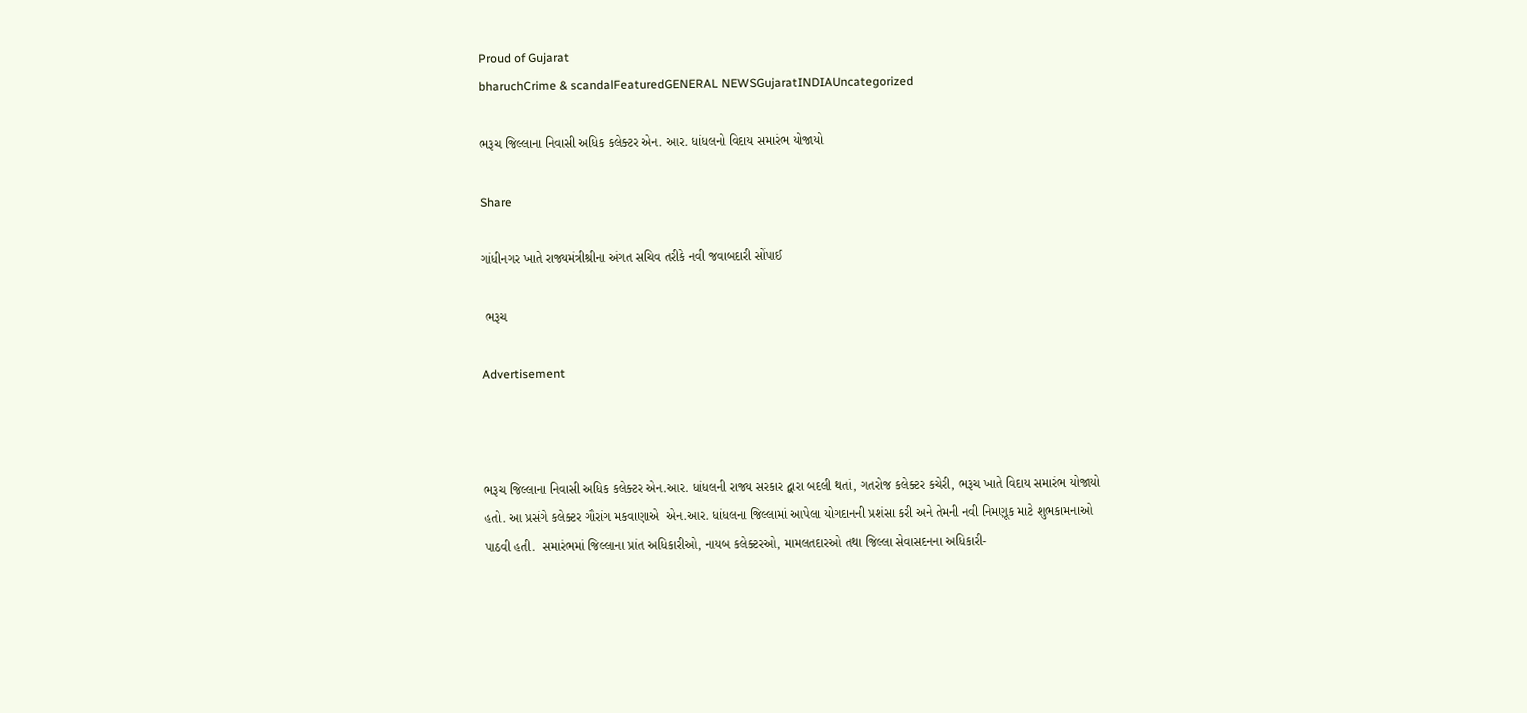Proud of Gujarat
bharuchCrime & scandalFeaturedGENERAL NEWSGujaratINDIAUncategorized

ભરૂચ જિલ્લાના નિવાસી અધિક કલેક્ટર એન. આર. ધાંધલનો વિદાય સમારંભ યોજાયો

Share

ગાંધીનગર ખાતે રાજ્યમંત્રીશ્રીના અંગત સચિવ તરીકે નવી જવાબદારી સોંપાઈ

 ભરૂચ

Advertisement



ભરૂચ જિલ્લાના નિવાસી અધિક કલેક્ટર એન.આર. ધાંધલની રાજ્ય સરકાર દ્વારા બદલી થતાં, ગતરોજ કલેક્ટર કચેરી, ભરૂચ ખાતે વિદાય સમારંભ યોજાયો હતો. આ પ્રસંગે કલેક્ટર ગૌરાંગ મકવાણાએ  એન.આર. ધાંધલના જિલ્લામાં આપેલા યોગદાનની પ્રશંસા કરી અને તેમની નવી નિમણૂક માટે શુભકામનાઓ પાઠવી હતી.  સમારંભમાં જિલ્લાના પ્રાંત અધિકારીઓ, નાયબ કલેક્ટરઓ, મામલતદારઓ તથા જિલ્લા સેવાસદનના અધિકારી-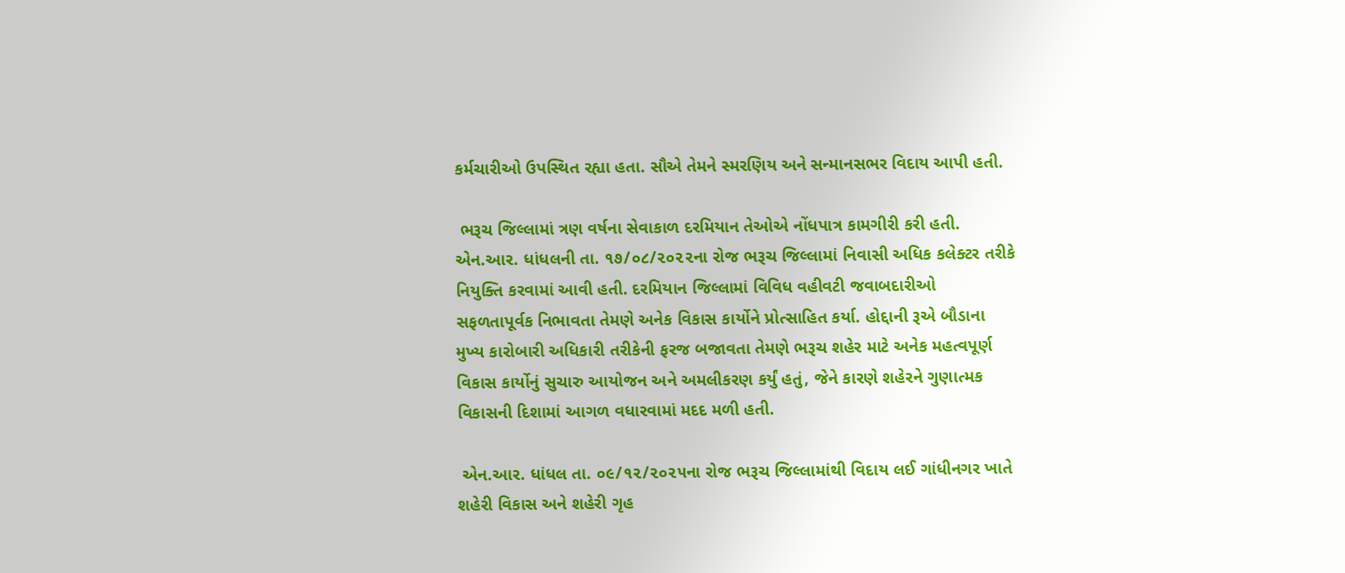કર્મચારીઓ ઉપસ્થિત રહ્યા હતા. સૌએ તેમને સ્મરણિય અને સન્માનસભર વિદાય આપી હતી.

 ભરૂચ જિલ્લામાં ત્રણ વર્ષના સેવાકાળ દરમિયાન તેઓએ નોંધપાત્ર કામગીરી કરી હતી.  એન.આર. ધાંધલની તા. ૧૭/૦૮/૨૦૨૨ના રોજ ભરૂચ જિલ્લામાં નિવાસી અધિક કલેક્ટર તરીકે નિયુક્તિ કરવામાં આવી હતી. દરમિયાન જિલ્લામાં વિવિધ વહીવટી જવાબદારીઓ સફળતાપૂર્વક નિભાવતા તેમણે અનેક વિકાસ કાર્યોને પ્રોત્સાહિત કર્યા. હોદ્દાની રૂએ બૌડાના મુખ્ય કારોબારી અધિકારી તરીકેની ફરજ બજાવતા તેમણે ભરૂચ શહેર માટે અનેક મહત્વપૂર્ણ વિકાસ કાર્યોનું સુચારુ આયોજન અને અમલીકરણ કર્યું હતું, જેને કારણે શહેરને ગુણાત્મક વિકાસની દિશામાં આગળ વધારવામાં મદદ મળી હતી.

 એન.આર. ધાંધલ તા. ૦૯/૧૨/૨૦૨૫ના રોજ ભરૂચ જિલ્લામાંથી વિદાય લઈ ગાંધીનગર ખાતે શહેરી વિકાસ અને શહેરી ગૃહ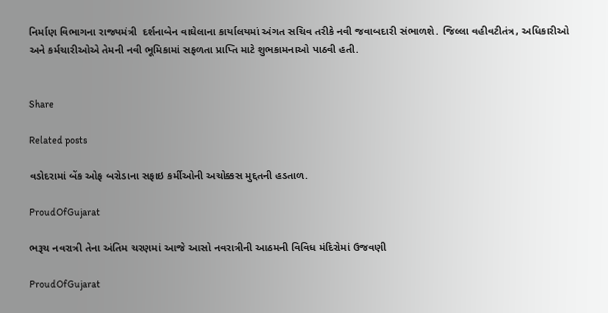નિર્માણ વિભાગના રાજ્યમંત્રી  દર્શનાબેન વાઘેલાના કાર્યાલયમાં અંગત સચિવ તરીકે નવી જવાબદારી સંભાળશે. જિલ્લા વહીવટીતંત્ર, અધિકારીઓ અને કર્મચારીઓએ તેમની નવી ભૂમિકામાં સફળતા પ્રાપ્તિ માટે શુભકામનાઓ પાઠવી હતી.


Share

Related posts

વડોદરામાં બેંક ઓફ બરોડાના સફાઇ કર્મીઓની અચોક્કસ મુદ્દતની હડતાળ.

ProudOfGujarat

ભરૂચ નવરાત્રી તેના અંતિમ ચરણમાં આજે આસો નવરાત્રીની આઠમની વિવિધ મંદિરોમાં ઉજવણી

ProudOfGujarat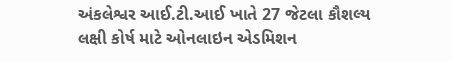અંકલેશ્વર આઈ.ટી.આઈ ખાતે 27 જેટલા કૌશલ્ય લક્ષી કોર્ષ માટે ઓનલાઇન એડમિશન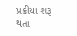પ્રક્રીયા શરૂ થતા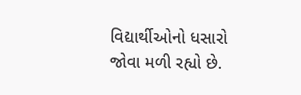વિદ્યાર્થીઓનો ધસારો જોવા મળી રહ્યો છે.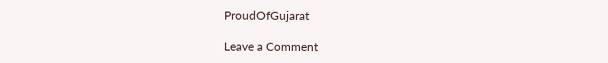ProudOfGujarat

Leave a Comment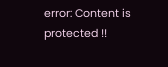error: Content is protected !!